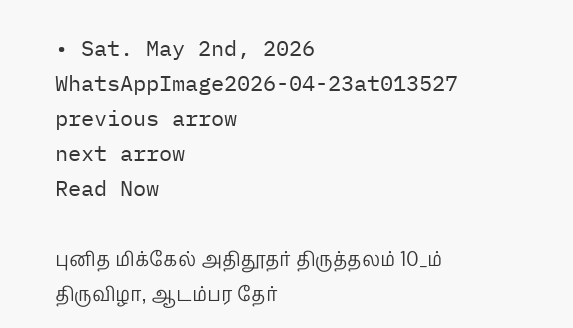• Sat. May 2nd, 2026
WhatsAppImage2026-04-23at013527
previous arrow
next arrow
Read Now

புனித மிக்கேல் அதிதூதர் திருத்தலம் 10_ம் திருவிழா, ஆடம்பர தேர்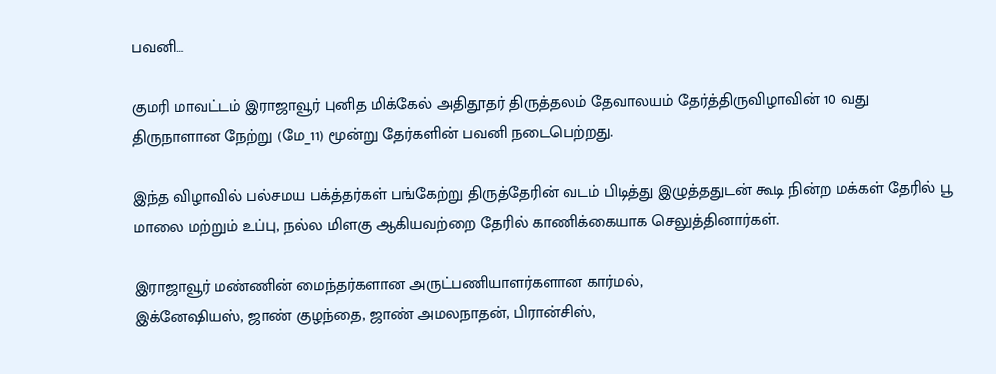பவனி…

குமரி மாவட்டம் இராஜாவூர் புனித மிக்கேல் அதிதூதர் திருத்தலம் தேவாலயம் தேர்த்திருவிழாவின் 10 வது திருநாளான நேற்று (மே_11) மூன்று தேர்களின் பவனி நடைபெற்றது.

இந்த விழாவில் பல்சமய பக்த்தர்கள் பங்கேற்று திருத்தேரின் வடம் பிடித்து இழுத்ததுடன் கூடி நின்ற மக்கள் தேரில் பூ மாலை மற்றும் உப்பு, நல்ல மிளகு ஆகியவற்றை தேரில் காணிக்கையாக செலுத்தினார்கள்.

இராஜாவூர் மண்ணின் மைந்தர்களான அருட்பணியாளர்களான கார்மல்,
இக்னேஷியஸ், ஜாண் குழந்தை, ஜாண் அமலநாதன், பிரான்சிஸ்,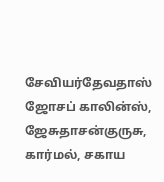சேவியர்தேவதாஸ்
ஜோசப் காலின்ஸ், ஜேசுதாசன்குருசு, கார்மல், சகாய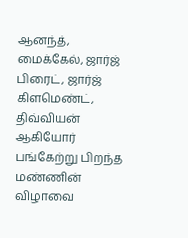ஆனந்த், மைக்கேல், ஜார்ஜ் பிரைட், ஜார்ஜ் கிளமெண்ட், திவ்வியன் ஆகியோர் பங்கேற்று பிறந்த மண்ணின் விழாவை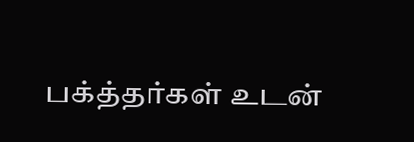பக்த்தர்கள் உடன்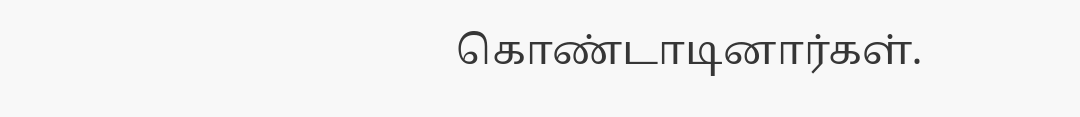கொண்டாடினார்கள்.